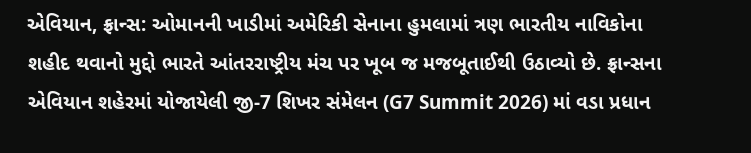એવિયાન, ફ્રાન્સ: ઓમાનની ખાડીમાં અમેરિકી સેનાના હુમલામાં ત્રણ ભારતીય નાવિકોના શહીદ થવાનો મુદ્દો ભારતે આંતરરાષ્ટ્રીય મંચ પર ખૂબ જ મજબૂતાઈથી ઉઠાવ્યો છે. ફ્રાન્સના એવિયાન શહેરમાં યોજાયેલી જી-7 શિખર સંમેલન (G7 Summit 2026) માં વડા પ્રધાન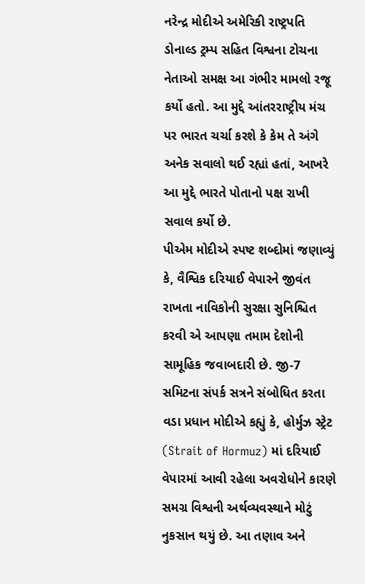નરેન્દ્ર મોદીએ અમેરિકી રાષ્ટ્રપતિ ડોનાલ્ડ ટ્રમ્પ સહિત વિશ્વના ટોચના નેતાઓ સમક્ષ આ ગંભીર મામલો રજૂ કર્યો હતો. આ મુદ્દે આંતરરાષ્ટ્રીય મંચ પર ભારત ચર્ચા કરશે કે કેમ તે અંગે અનેક સવાલો થઈ રહ્યાં હતાં, આખરે આ મુદ્દે ભારતે પોતાનો પક્ષ રાખી સવાલ કર્યો છે.
પીએમ મોદીએ સ્પષ્ટ શબ્દોમાં જણાવ્યું કે, વૈશ્વિક દરિયાઈ વેપારને જીવંત રાખતા નાવિકોની સુરક્ષા સુનિશ્ચિત કરવી એ આપણા તમામ દેશોની સામૂહિક જવાબદારી છે. જી-7 સમિટના સંપર્ક સત્રને સંબોધિત કરતા વડા પ્રધાન મોદીએ કહ્યું કે, હોર્મુઝ સ્ટ્રેટ (Strait of Hormuz) માં દરિયાઈ વેપારમાં આવી રહેલા અવરોધોને કારણે સમગ્ર વિશ્વની અર્થવ્યવસ્થાને મોટું નુકસાન થયું છે. આ તણાવ અને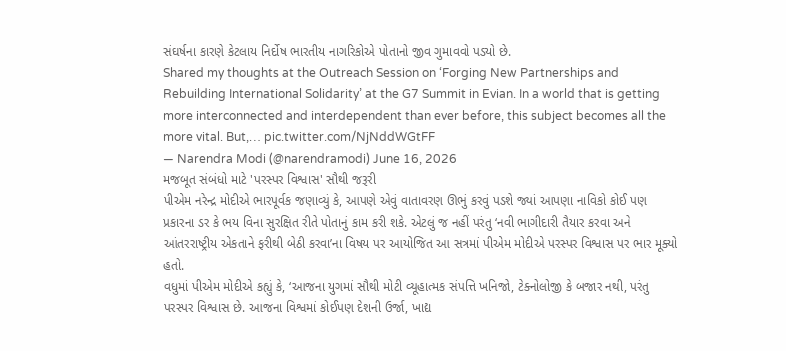સંઘર્ષના કારણે કેટલાય નિર્દોષ ભારતીય નાગરિકોએ પોતાનો જીવ ગુમાવવો પડ્યો છે.
Shared my thoughts at the Outreach Session on ‘Forging New Partnerships and Rebuilding International Solidarity’ at the G7 Summit in Evian. In a world that is getting more interconnected and interdependent than ever before, this subject becomes all the more vital. But,… pic.twitter.com/NjNddWGtFF
— Narendra Modi (@narendramodi) June 16, 2026
મજબૂત સંબંધો માટે 'પરસ્પર વિશ્વાસ' સૌથી જરૂરી
પીએમ નરેન્દ્ર મોદીએ ભારપૂર્વક જણાવ્યું કે, આપણે એવું વાતાવરણ ઊભું કરવું પડશે જ્યાં આપણા નાવિકો કોઈ પણ પ્રકારના ડર કે ભય વિના સુરક્ષિત રીતે પોતાનું કામ કરી શકે. એટલું જ નહીં પરંતુ ‘નવી ભાગીદારી તૈયાર કરવા અને આંતરરાષ્ટ્રીય એકતાને ફરીથી બેઠી કરવા’ના વિષય પર આયોજિત આ સત્રમાં પીએમ મોદીએ પરસ્પર વિશ્વાસ પર ભાર મૂક્યો હતો.
વધુમાં પીએમ મોદીએ કહ્યું કે, ‘આજના યુગમાં સૌથી મોટી વ્યૂહાત્મક સંપત્તિ ખનિજો, ટેક્નોલોજી કે બજાર નથી, પરંતુ પરસ્પર વિશ્વાસ છે. આજના વિશ્વમાં કોઈપણ દેશની ઉર્જા, ખાદ્ય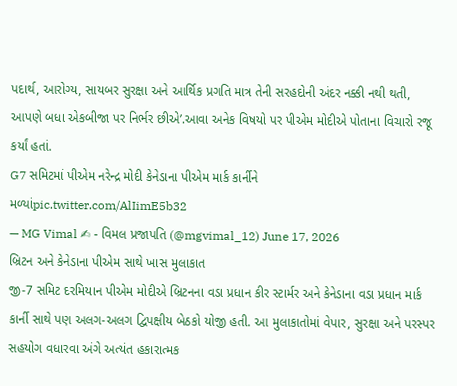પદાર્થ, આરોગ્ય, સાયબર સુરક્ષા અને આર્થિક પ્રગતિ માત્ર તેની સરહદોની અંદર નક્કી નથી થતી, આપણે બધા એકબીજા પર નિર્ભર છીએ’.આવા અનેક વિષયો પર પીએમ મોદીએ પોતાના વિચારો રજૂ કર્યાં હતાં.
G7 સમિટમાં પીએમ નરેન્દ્ર મોદી કેનેડાના પીએમ માર્ક કાર્નીને મળ્યાંpic.twitter.com/AlIimE5b32
— MG Vimal ✍ - વિમલ પ્રજાપતિ (@mgvimal_12) June 17, 2026
બ્રિટન અને કેનેડાના પીએમ સાથે ખાસ મુલાકાત
જી-7 સમિટ દરમિયાન પીએમ મોદીએ બ્રિટનના વડા પ્રધાન કીર સ્ટાર્મર અને કેનેડાના વડા પ્રધાન માર્ક કાર્ની સાથે પણ અલગ-અલગ દ્વિપક્ષીય બેઠકો યોજી હતી. આ મુલાકાતોમાં વેપાર, સુરક્ષા અને પરસ્પર સહયોગ વધારવા અંગે અત્યંત હકારાત્મક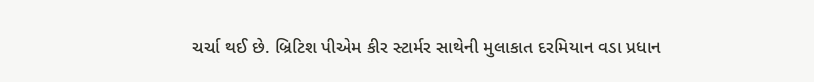ચર્ચા થઈ છે. બ્રિટિશ પીએમ કીર સ્ટાર્મર સાથેની મુલાકાત દરમિયાન વડા પ્રધાન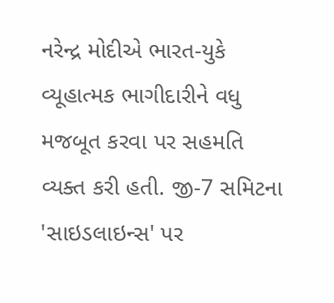નરેન્દ્ર મોદીએ ભારત-યુકે વ્યૂહાત્મક ભાગીદારીને વધુ મજબૂત કરવા પર સહમતિ વ્યક્ત કરી હતી. જી-7 સમિટના 'સાઇડલાઇન્સ' પર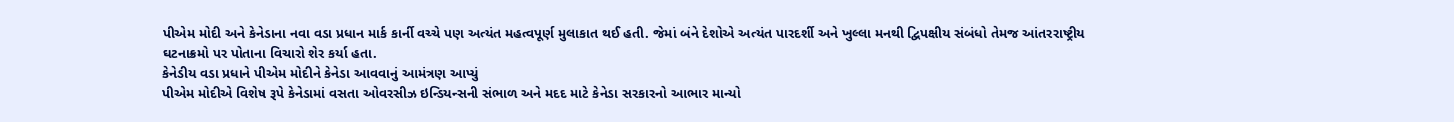પીએમ મોદી અને કેનેડાના નવા વડા પ્રધાન માર્ક કાર્ની વચ્ચે પણ અત્યંત મહત્વપૂર્ણ મુલાકાત થઈ હતી. જેમાં બંને દેશોએ અત્યંત પારદર્શી અને ખુલ્લા મનથી દ્વિપક્ષીય સંબંધો તેમજ આંતરરાષ્ટ્રીય ઘટનાક્રમો પર પોતાના વિચારો શેર કર્યા હતા.
કેનેડીય વડા પ્રધાને પીએમ મોદીને કેનેડા આવવાનું આમંત્રણ આપ્યું
પીએમ મોદીએ વિશેષ રૂપે કેનેડામાં વસતા ઓવરસીઝ ઇન્ડિયન્સની સંભાળ અને મદદ માટે કેનેડા સરકારનો આભાર માન્યો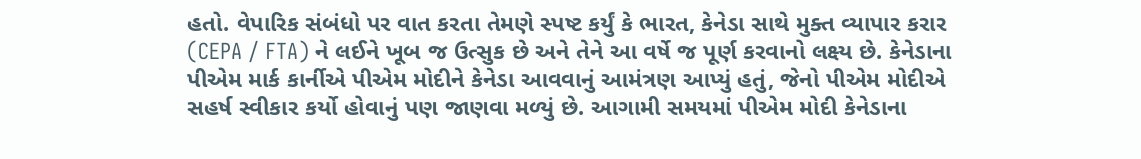હતો. વેપારિક સંબંધો પર વાત કરતા તેમણે સ્પષ્ટ કર્યું કે ભારત, કેનેડા સાથે મુક્ત વ્યાપાર કરાર (CEPA / FTA) ને લઈને ખૂબ જ ઉત્સુક છે અને તેને આ વર્ષે જ પૂર્ણ કરવાનો લક્ષ્ય છે. કેનેડાના પીએમ માર્ક કાર્નીએ પીએમ મોદીને કેનેડા આવવાનું આમંત્રણ આપ્યું હતું, જેનો પીએમ મોદીએ સહર્ષ સ્વીકાર કર્યો હોવાનું પણ જાણવા મળ્યું છે. આગામી સમયમાં પીએમ મોદી કેનેડાના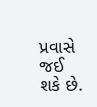પ્રવાસે જઈ શકે છે.